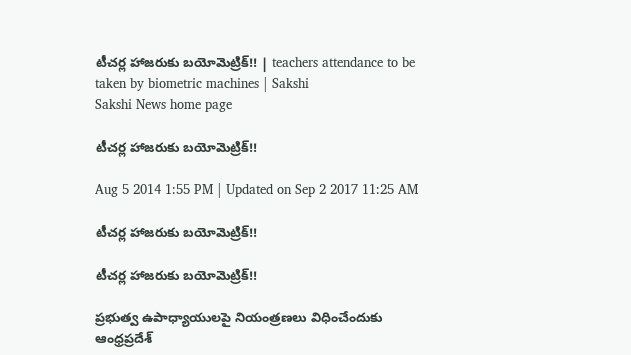టీచర్ల హాజరుకు బయోమెట్రిక్!! | teachers attendance to be taken by biometric machines | Sakshi
Sakshi News home page

టీచర్ల హాజరుకు బయోమెట్రిక్!!

Aug 5 2014 1:55 PM | Updated on Sep 2 2017 11:25 AM

టీచర్ల హాజరుకు బయోమెట్రిక్!!

టీచర్ల హాజరుకు బయోమెట్రిక్!!

ప్రభుత్వ ఉపాధ్యాయులపై నియంత్రణలు విధించేందుకు ఆంధ్రప్రదేశ్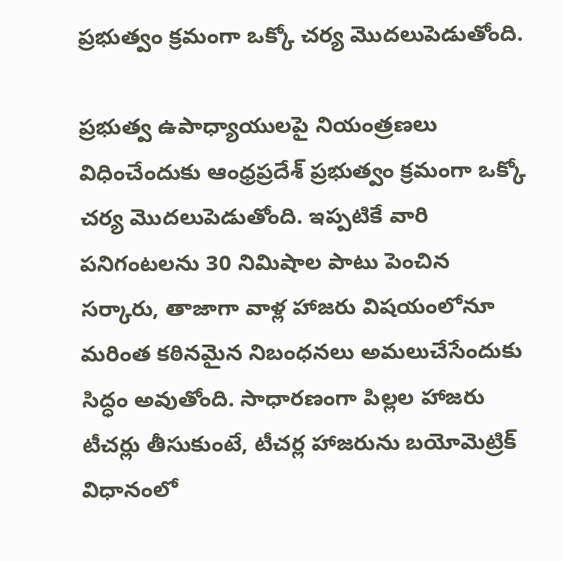ప్రభుత్వం క్రమంగా ఒక్కో చర్య మొదలుపెడుతోంది.

ప్రభుత్వ ఉపాధ్యాయులపై నియంత్రణలు విధించేందుకు ఆంధ్రప్రదేశ్ ప్రభుత్వం క్రమంగా ఒక్కో చర్య మొదలుపెడుతోంది. ఇప్పటికే వారి పనిగంటలను 30 నిమిషాల పాటు పెంచిన సర్కారు, తాజాగా వాళ్ల హాజరు విషయంలోనూ మరింత కఠినమైన నిబంధనలు అమలుచేసేందుకు సిద్ధం అవుతోంది. సాధారణంగా పిల్లల హాజరు టీచర్లు తీసుకుంటే, టీచర్ల హాజరును బయోమెట్రిక్ విధానంలో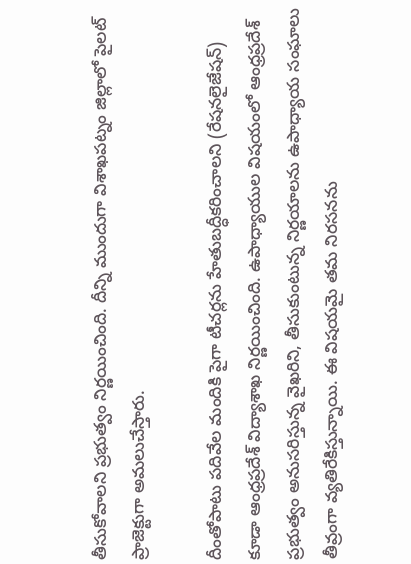తీసుకోవాలని ప్రభుత్వం నిర్ణయించింది. దీన్ని ముందుగా విశాఖపట్నం జిల్లాలో పైలట్ ప్రాజెక్టుగా అమలుచేస్తారు.

దీంతోపాటు పదివేల మందికి పైగా టీచర్లను హేతుబద్ధీకరించాలని (రేషనలైజేషన్) కూడా ఆంధ్రప్రదేశ్ విద్యాశాఖ నిర్ణయించింది. ఉపాధ్యాయుల విషయంలో ఆంధ్రప్రదేశ్ ప్రభుత్వం అనుసరిస్తున్న వైఖరిని, తీసుకుంటున్న నిర్ణయాలను ఉపాధ్యాయ సంఘాలు తీవ్రంగా వ్యతిరేకిస్తున్నాయి. ఈ విషయమై తమ నిరసనను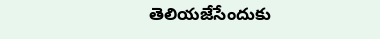తెలియజేసేందుకు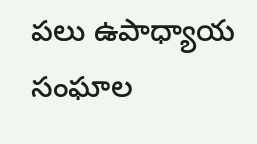పలు ఉపాధ్యాయ సంఘాల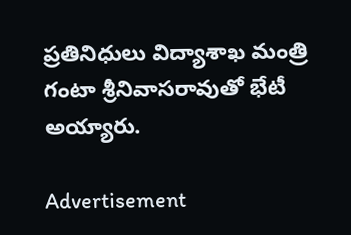ప్రతినిధులు విద్యాశాఖ మంత్రి గంటా శ్రీనివాసరావుతో భేటీ అయ్యారు.

Advertisement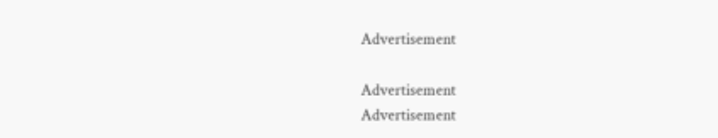Advertisement

Advertisement
Advertisement